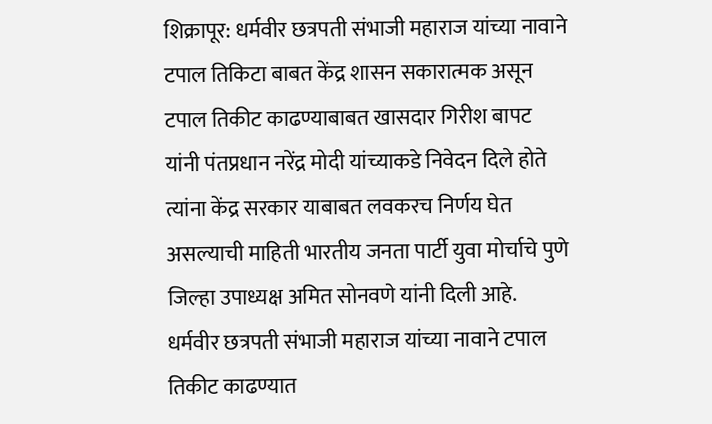शिक्रापूर: धर्मवीर छत्रपती संभाजी महाराज यांच्या नावाने टपाल तिकिटा बाबत केंद्र शासन सकारात्मक असून टपाल तिकीट काढण्याबाबत खासदार गिरीश बापट यांनी पंतप्रधान नरेंद्र मोदी यांच्याकडे निवेदन दिले होते त्यांना केंद्र सरकार याबाबत लवकरच निर्णय घेत असल्याची माहिती भारतीय जनता पार्टी युवा मोर्चाचे पुणे जिल्हा उपाध्यक्ष अमित सोनवणे यांनी दिली आहे.
धर्मवीर छत्रपती संभाजी महाराज यांच्या नावाने टपाल तिकीट काढण्यात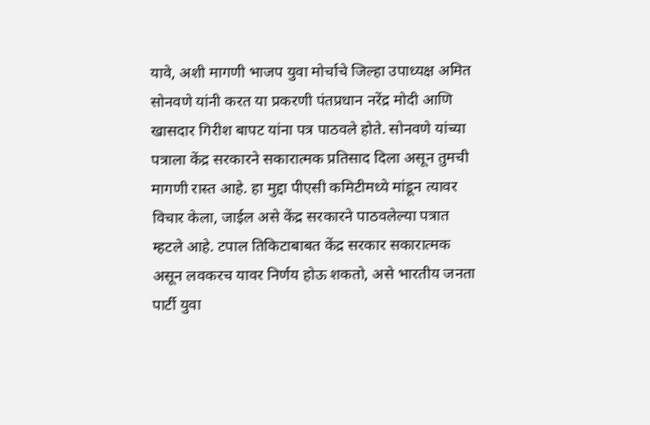यावे, अशी मागणी भाजप युवा मोर्चाचे जिल्हा उपाध्यक्ष अमित सोनवणे यांनी करत या प्रकरणी पंतप्रधान नरेंद्र मोदी आणि खासदार गिरीश बापट यांना पत्र पाठवले होते. सोनवणे यांच्या पत्राला केंद्र सरकारने सकारात्मक प्रतिसाद दिला असून तुमची मागणी रास्त आहे. हा मुद्दा पीएसी कमिटीमध्ये मांडून त्यावर विचार केला, जाईल असे केंद्र सरकारने पाठवलेल्या पत्रात म्हटले आहे. टपाल तिकिटाबाबत केंद्र सरकार सकारात्मक असून लवकरच यावर निर्णय होऊ शकतो, असे भारतीय जनता पार्टी युवा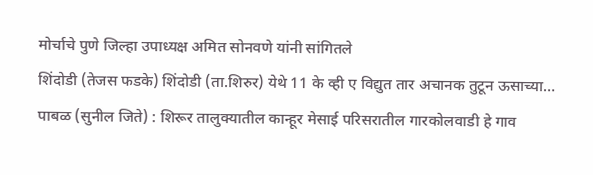मोर्चाचे पुणे जिल्हा उपाध्यक्ष अमित सोनवणे यांनी सांगितले
शिंदोडी (तेजस फडके) शिंदोडी (ता.शिरुर) येथे 11 के व्ही ए विद्युत तार अचानक तुटून ऊसाच्या…
पाबळ (सुनील जिते) : शिरूर तालुक्यातील कान्हूर मेसाई परिसरातील गारकोलवाडी हे गाव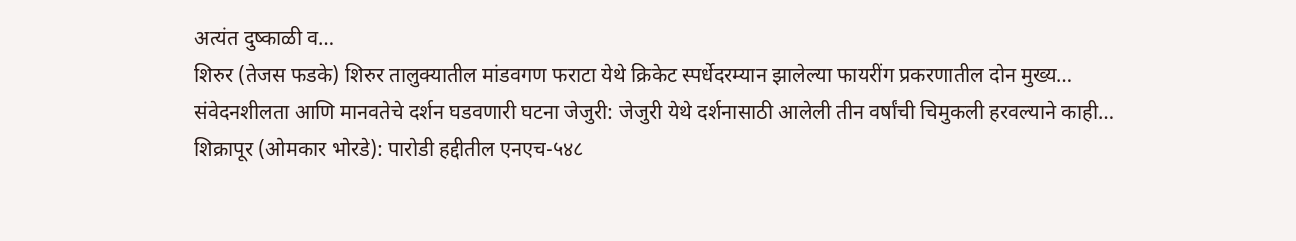अत्यंत दुष्काळी व…
शिरुर (तेजस फडके) शिरुर तालुक्यातील मांडवगण फराटा येथे क्रिकेट स्पर्धेदरम्यान झालेल्या फायरींग प्रकरणातील दोन मुख्य…
संवेदनशीलता आणि मानवतेचे दर्शन घडवणारी घटना जेजुरी: जेजुरी येथे दर्शनासाठी आलेली तीन वर्षांची चिमुकली हरवल्याने काही…
शिक्रापूर (ओमकार भोरडे): पारोडी हद्दीतील एनएच-५४८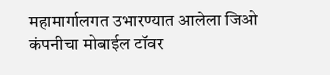महामार्गालगत उभारण्यात आलेला जिओ कंपनीचा मोबाईल टॉवर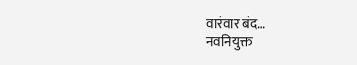वारंवार बंद…
नवनियुक्त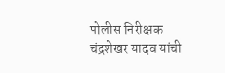पोलीस निरीक्षक चंद्रशेखर यादव यांची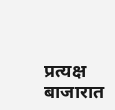प्रत्यक्ष बाजारात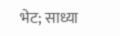भेट; साध्या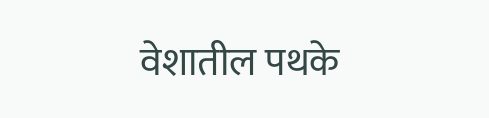वेशातील पथके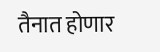तैनात होणार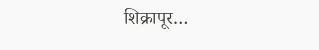शिक्रापूर…